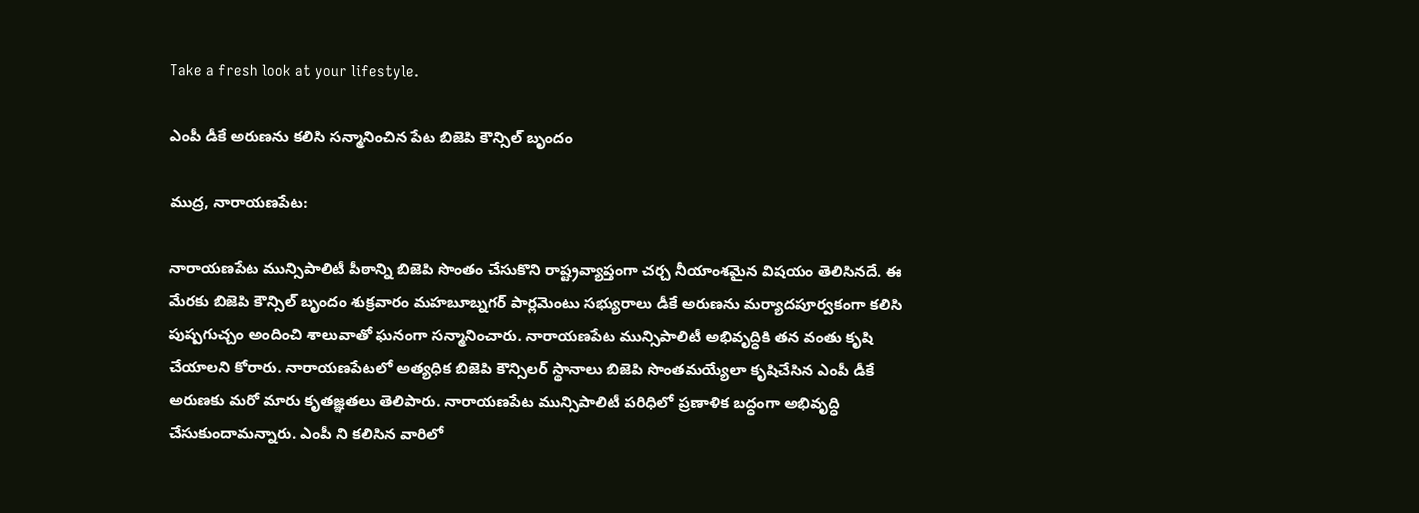Take a fresh look at your lifestyle.

ఎంపీ డీకే అరుణను కలిసి సన్మానించిన పేట బిజెపి కౌన్సిల్ బృందం

ముద్ర, నారాయణపేట:

నారాయణపేట మున్సిపాలిటీ పీఠాన్ని బిజెపి సొంతం చేసుకొని రాష్ట్రవ్యాప్తంగా చర్చ నీయాంశమైన విషయం తెలిసినదే. ఈ మేరకు బిజెపి కౌన్సిల్ బృందం శుక్రవారం మహబూబ్నగర్ పార్లమెంటు సభ్యురాలు డీకే అరుణను మర్యాదపూర్వకంగా కలిసి పుష్పగుచ్చం అందించి శాలువాతో ఘనంగా సన్మానించారు. నారాయణపేట మున్సిపాలిటీ అభివృద్ధికి తన వంతు కృషి చేయాలని కోరారు. నారాయణపేటలో అత్యధిక బిజెపి కౌన్సిలర్ స్థానాలు బిజెపి సొంతమయ్యేలా కృషిచేసిన ఎంపీ డీకే అరుణకు మరో మారు కృతజ్ఞతలు తెలిపారు. నారాయణపేట మున్సిపాలిటీ పరిధిలో ప్రణాళిక బద్ధంగా అభివృద్ధి చేసుకుందామన్నారు. ఎంపీ ని కలిసిన వారిలో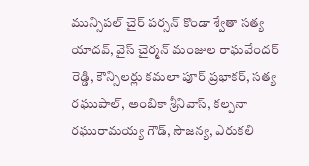మున్సిపల్ చైర్ పర్సన్ కొండా శ్వేతా సత్య యాదవ్, వైస్ చైర్మన్ మంజుల రాఘవేందర్ రెడ్డి, కౌన్సిలర్లు కమలా పూర్ ప్రభాకర్, సత్య రఘుపాల్, అంబికా శ్రీనివాస్, కల్పనా రఘురామయ్య గౌడ్, సౌజన్య, ఎరుకలి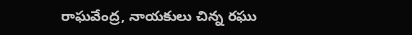రాఘవేంద్ర, నాయకులు చిన్న రఘు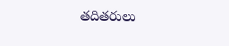తదితరులు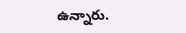ఉన్నారు.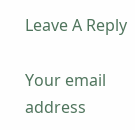Leave A Reply

Your email address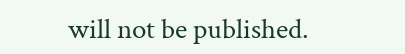will not be published.